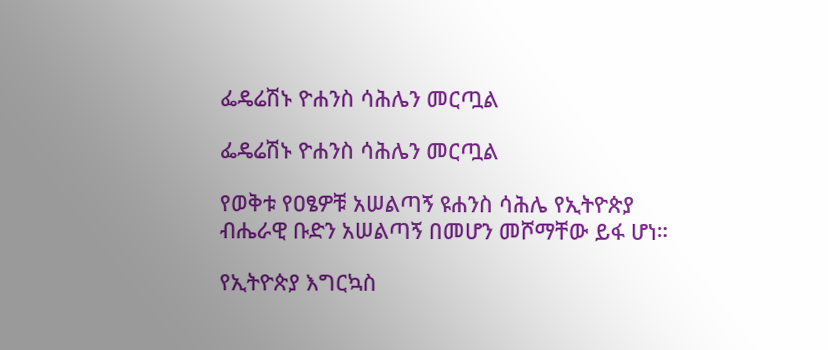ፌዴሬሽኑ ዮሐንስ ሳሕሌን መርጧል

ፌዴሬሽኑ ዮሐንስ ሳሕሌን መርጧል

የወቅቱ የዐፄዎቹ አሠልጣኝ ዩሐንስ ሳሕሌ የኢትዮጵያ ብሔራዊ ቡድን አሠልጣኝ በመሆን መሾማቸው ይፋ ሆነ።

የኢትዮጵያ እግርኳስ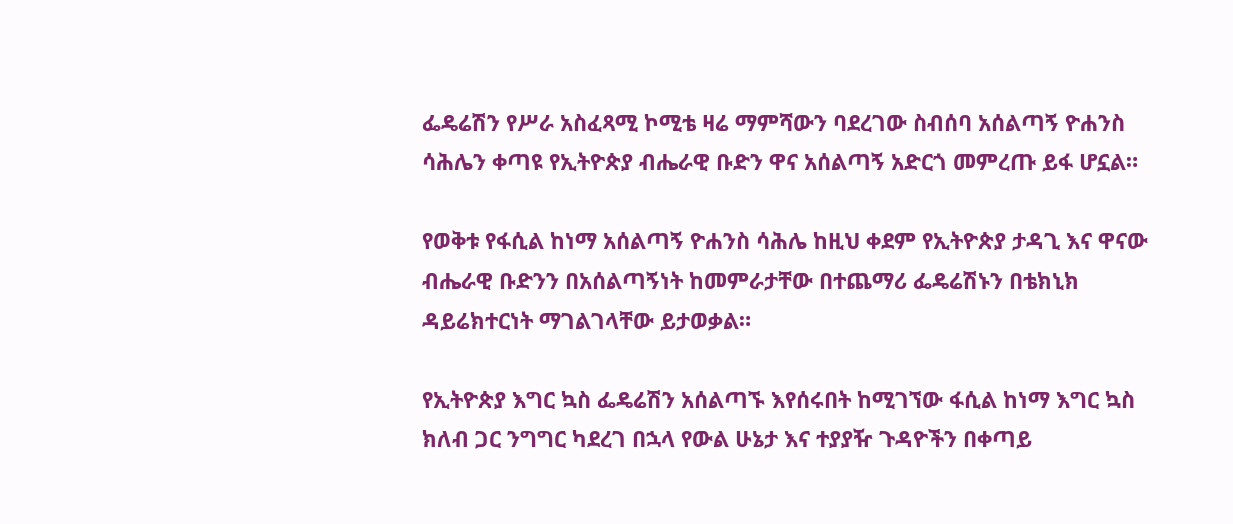ፌዴሬሽን የሥራ አስፈጻሚ ኮሚቴ ዛሬ ማምሻውን ባደረገው ስብሰባ አሰልጣኝ ዮሐንስ ሳሕሌን ቀጣዩ የኢትዮጵያ ብሔራዊ ቡድን ዋና አሰልጣኝ አድርጎ መምረጡ ይፋ ሆኗል።

የወቅቱ የፋሲል ከነማ አሰልጣኝ ዮሐንስ ሳሕሌ ከዚህ ቀደም የኢትዮጵያ ታዳጊ እና ዋናው ብሔራዊ ቡድንን በአሰልጣኝነት ከመምራታቸው በተጨማሪ ፌዴሬሽኑን በቴክኒክ ዳይሬክተርነት ማገልገላቸው ይታወቃል።

የኢትዮጵያ እግር ኳስ ፌዴሬሽን አሰልጣኙ እየሰሩበት ከሚገኘው ፋሲል ከነማ እግር ኳስ ክለብ ጋር ንግግር ካደረገ በኋላ የውል ሁኔታ እና ተያያዥ ጉዳዮችን በቀጣይ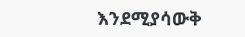እንደሚያሳውቅ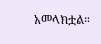አመላክቷል።